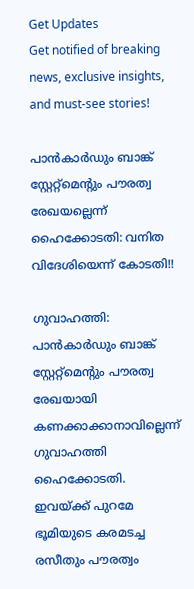Get Updates
Get notified of breaking news, exclusive insights, and must-see stories!

പാന്‍കാര്‍ഡും ബാങ്ക് സ്റ്റേറ്റ്മെന്റും പൗരത്വ രേഖയല്ലെന്ന് ഹൈക്കോടതി: വനിത വിദേശിയെന്ന് കോടതി!!

ഗുവാഹത്തി: പാന്‍കാര്‍ഡും ബാങ്ക് സ്റ്റേറ്റ്മെന്റും പൗരത്വ രേഖയായി കണക്കാക്കാനാവില്ലെന്ന് ഗുവാഹത്തി ഹൈക്കോടതി. ഇവയ്ക്ക് പുറമേ ഭൂമിയുടെ കരമടച്ച രസീതും പൗരത്വം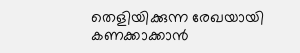തെളിയിക്കുന്ന രേഖയായി കണക്കാക്കാന്‍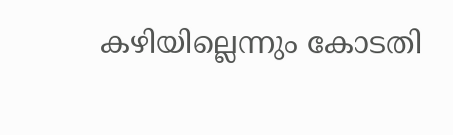കഴിയില്ലെന്നും കോടതി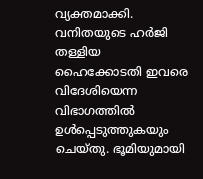വ്യക്തമാക്കി. വനിതയുടെ ഹര്‍ജി തള്ളിയ ഹൈക്കോടതി ഇവരെ വിദേശിയെന്ന വിഭാഗത്തില്‍ ഉള്‍പ്പെടുത്തുകയും ചെയ്തു. ഭൂമിയുമായി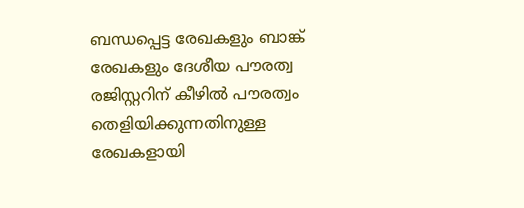ബന്ധപ്പെട്ട രേഖകളും ബാങ്ക് രേഖകളും ദേശീയ പൗരത്വ രജിസ്റ്ററിന് കീഴില്‍ പൗരത്വം തെളിയിക്കുന്നതിനുള്ള രേഖകളായി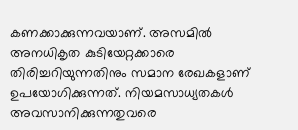കണക്കാക്കുന്നവയാണ്. അസമില്‍ അനധികൃത കുടിയേറ്റക്കാരെ തിരിച്ചറിയുന്നതിനും സമാന രേഖകളാണ് ഉപയോഗിക്കുന്നത്. നിയമസാധ്യതകള്‍ അവസാനിക്കുന്നതുവരെ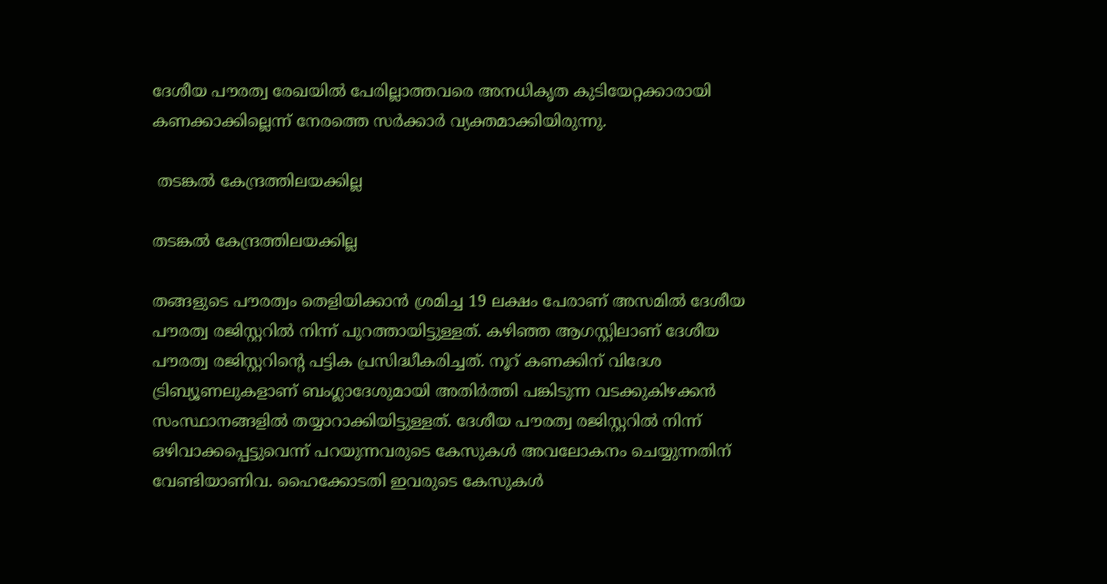ദേശീയ പൗരത്വ രേഖയില്‍ പേരില്ലാത്തവരെ അനധികൃത കുടിയേറ്റക്കാരായി കണക്കാക്കില്ലെന്ന് നേരത്തെ സര്‍ക്കാര്‍ വ്യക്തമാക്കിയിരുന്നു.

 തടങ്കല്‍ കേന്ദ്രത്തിലയക്കില്ല

തടങ്കല്‍ കേന്ദ്രത്തിലയക്കില്ല

തങ്ങളുടെ പൗരത്വം തെളിയിക്കാന്‍ ശ്രമിച്ച 19 ലക്ഷം പേരാണ് അസമില്‍ ദേശീയ പൗരത്വ രജിസ്റ്ററില്‍ നിന്ന് പുറത്തായിട്ടുള്ളത്. കഴിഞ്ഞ ആഗസ്റ്റിലാണ് ദേശീയ പൗരത്വ രജിസ്റ്ററിന്റെ പട്ടിക പ്രസിദ്ധീകരിച്ചത്. നൂറ് കണക്കിന് വിദേശ ട്രിബ്യൂണലുകളാണ് ബംഗ്ലാദേശുമായി അതിര്‍ത്തി പങ്കിടുന്ന വടക്കുകിഴക്കന്‍ സംസ്ഥാനങ്ങളില്‍ തയ്യാറാക്കിയിട്ടുള്ളത്. ദേശീയ പൗരത്വ രജിസ്റ്ററില്‍ നിന്ന് ഒഴിവാക്കപ്പെട്ടുവെന്ന് പറയുന്നവരുടെ കേസുകള്‍ അവലോകനം ചെയ്യുന്നതിന് വേണ്ടിയാണിവ. ഹൈക്കോടതി ഇവരുടെ കേസുകള്‍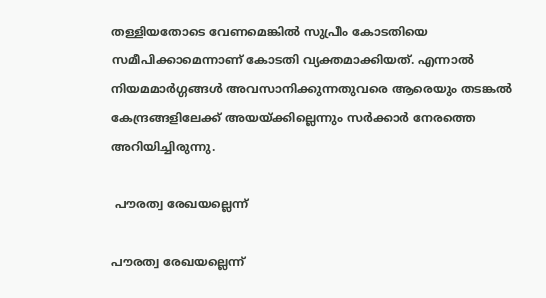തള്ളിയതോടെ വേണമെങ്കില്‍ സുപ്രീം കോടതിയെ സമീപിക്കാമെന്നാണ് കോടതി വ്യക്തമാക്കിയത്. എന്നാല്‍ നിയമമാര്‍ഗ്ഗങ്ങള്‍ അവസാനിക്കുന്നതുവരെ ആരെയും തടങ്കല്‍ കേന്ദ്രങ്ങളിലേക്ക് അയയ്ക്കില്ലെന്നും സര്‍ക്കാര്‍ നേരത്തെ അറിയിച്ചിരുന്നു.

 പൗരത്വ രേഖയല്ലെന്ന്

പൗരത്വ രേഖയല്ലെന്ന്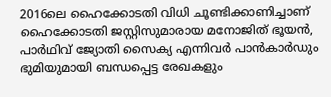2016ലെ ഹൈക്കോടതി വിധി ചൂണ്ടിക്കാണിച്ചാണ് ഹൈക്കോടതി ജസ്റ്റിസുമാരായ മനോജിത് ഭൂയന്‍, പാര്‍ഥിവ് ജ്യോതി സൈക്യ എന്നിവര്‍ പാന്‍കാര്‍ഡും ഭുമിയുമായി ബന്ധപ്പെട്ട രേഖകളും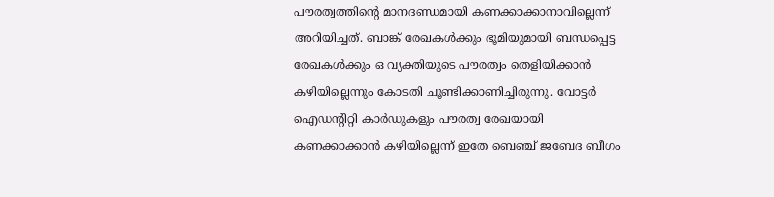പൗരത്വത്തിന്റെ മാനദണ്ഡ‍മായി കണക്കാക്കാനാവില്ലെന്ന് അറിയിച്ചത്. ബാങ്ക് രേഖകള്‍ക്കും ഭൂമിയുമായി ബന്ധപ്പെട്ട രേഖകള്‍ക്കും ഒ വ്യക്തിയുടെ പൗരത്വം തെളിയിക്കാന്‍ കഴിയില്ലെന്നും കോടതി ചൂണ്ടിക്കാണിച്ചിരുന്നു. വോട്ടര്‍ ഐഡന്റിറ്റി കാര്‍ഡുകളും പൗരത്വ രേഖയായി കണക്കാക്കാന്‍ കഴിയില്ലെന്ന് ഇതേ ബെഞ്ച് ജബേദ ബീഗം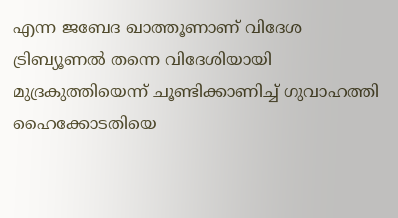എന്ന ജബേദ ഖാത്തൂണാണ് വിദേശ ട്രിബ്യൂണല്‍ തന്നെ വിദേശിയായി മുദ്രകുത്തിയെന്ന് ചൂണ്ടിക്കാണിച്ച് ഗുവാഹത്തി ഹൈക്കോടതിയെ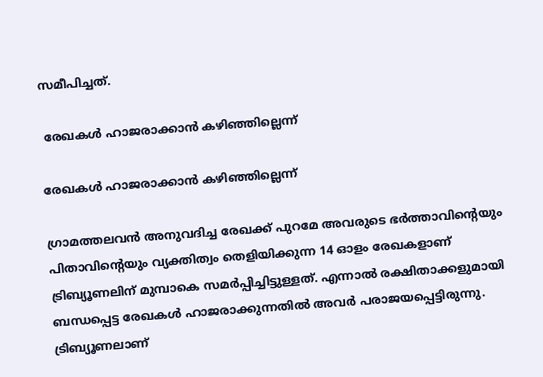സമീപിച്ചത്.

 രേഖകള്‍ ഹാജരാക്കാന്‍ കഴി‍ഞ്ഞില്ലെന്ന്

രേഖകള്‍ ഹാജരാക്കാന്‍ കഴി‍ഞ്ഞില്ലെന്ന്

ഗ്രാമത്തലവന്‍ അനുവദിച്ച രേഖക്ക് പുറമേ അവരുടെ ഭര്‍ത്താവിന്റെയും പിതാവിന്റെയും വ്യക്തിത്വം തെളിയിക്കുന്ന 14 ഓളം രേഖകളാണ് ട്രിബ്യൂണലിന് മുമ്പാകെ സമര്‍പ്പിച്ചിട്ടുള്ളത്. എന്നാല്‍ രക്ഷിതാക്കളുമായി ബന്ധപ്പെട്ട രേഖകള്‍ ഹാജരാക്കുന്നതില്‍ അവര്‍ പരാജയപ്പെട്ടിരുന്നു. ട്രിബ്യൂണലാണ്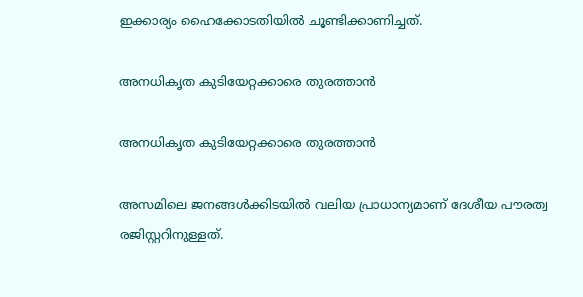ഇക്കാര്യം ഹൈക്കോടതിയില്‍ ചൂണ്ടിക്കാണിച്ചത്.

അനധികൃത കുടിയേറ്റക്കാരെ തുരത്താന്‍

അനധികൃത കുടിയേറ്റക്കാരെ തുരത്താന്‍

അസമിലെ ജനങ്ങള്‍ക്കിടയില്‍ വലിയ പ്രാധാന്യമാണ് ദേശീയ പൗരത്വ രജിസ്റ്ററിനുള്ളത്.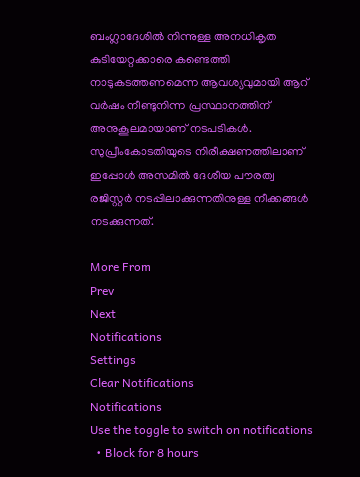ബംഗ്ലാദേശില്‍ നിന്നുള്ള അനധികൃത കുടിയേറ്റക്കാരെ കണ്ടെത്തി നാടുകടത്തണമെന്ന ആവശ്യവുമായി ആറ് വര്‍ഷം നീണ്ടുനിന്ന പ്രസ്ഥാനത്തിന് അനുകൂലമായാണ് നടപടികള്‍. സുപ്രീംകോടതിയുടെ നിരീക്ഷണത്തിലാണ് ഇപ്പോള്‍ അസമില്‍ ദേശീയ പൗരത്വ രജിസ്റ്റര്‍ നടപ്പിലാക്കുന്നതിനുള്ള നീക്കങ്ങള്‍ നടക്കുന്നത്.

More From
Prev
Next
Notifications
Settings
Clear Notifications
Notifications
Use the toggle to switch on notifications
  • Block for 8 hours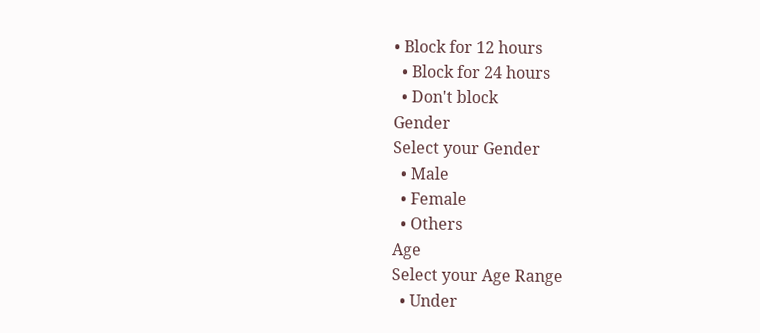• Block for 12 hours
  • Block for 24 hours
  • Don't block
Gender
Select your Gender
  • Male
  • Female
  • Others
Age
Select your Age Range
  • Under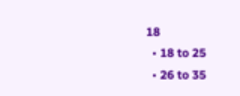18
  • 18 to 25
  • 26 to 35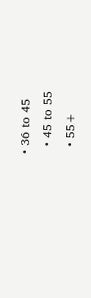• 36 to 45
  • 45 to 55
  • 55+